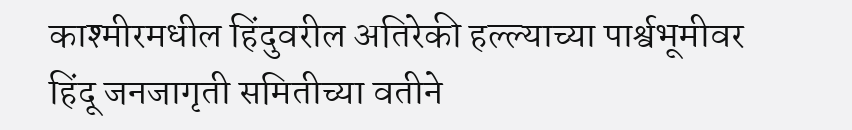काश्मीरमधील हिंदुवरील अतिरेकी हल्ल्याच्या पार्श्वभूमीवर हिंदू जनजागृती समितीच्या वतीने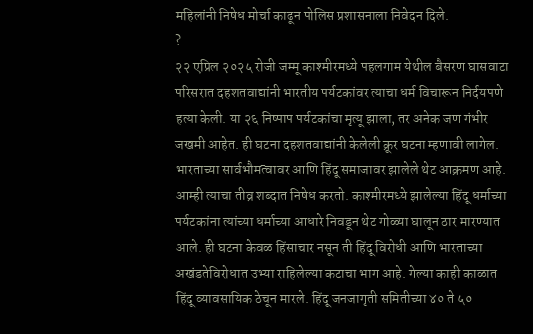महिलांनी निषेध मोर्चा काढून पोलिस प्रशासनाला निवेदन दिले.
?
२२ एप्रिल २०२५ रोजी जम्मू काश्मीरमध्ये पहलगाम येथील बैसरण घासवाटा परिसरात दहशतवाद्यांनी भारतीय पर्यटकांवर त्याचा धर्म विचारून निर्दयपणे हत्या केली. या २६ निष्पाप पर्यटकांचा मृत्यू झाला, तर अनेक जण गंभीर जखमी आहेत. ही घटना दहशतवाद्यांनी केलेली क्रूर घटना म्हणावी लागेल. भारताच्या सार्वभौमत्वावर आणि हिंदू समाजावर झालेले थेट आक्रमण आहे. आम्ही त्याचा तीव्र शब्दात निषेध करतो. काश्मीरमध्ये झालेल्या हिंदू धर्माच्या पर्यटकांना त्यांच्या धर्माच्या आधारे निवडून थेट गोळ्या घालून ठार मारण्यात आले. ही घटना केवळ हिंसाचार नसून ती हिंदू विरोधी आणि भारताच्या अखंडतेविरोधात उभ्या राहिलेल्या कटाचा भाग आहे. गेल्या काही काळात हिंदू व्यावसायिक ठेचून मारले. हिंदू जनजागृती समितीच्या ४० ते ५०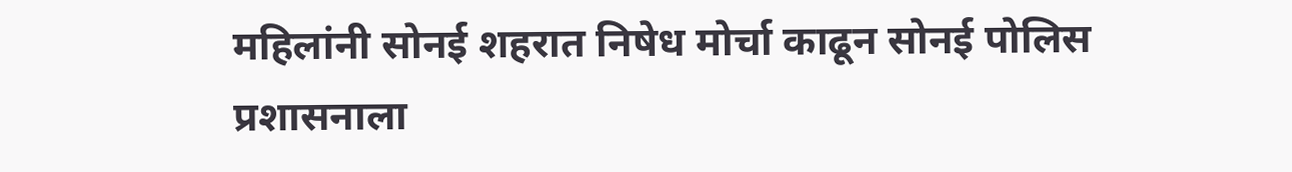महिलांनी सोनई शहरात निषेध मोर्चा काढून सोनई पोलिस प्रशासनाला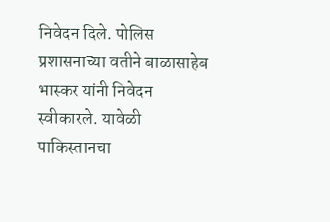निवेदन दिले. पोलिस प्रशासनाच्या वतीने बाळासाहेब भास्कर यांनी निवेदन स्वीकारले. यावेळी पाकिस्तानचा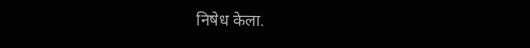निषेध केला.